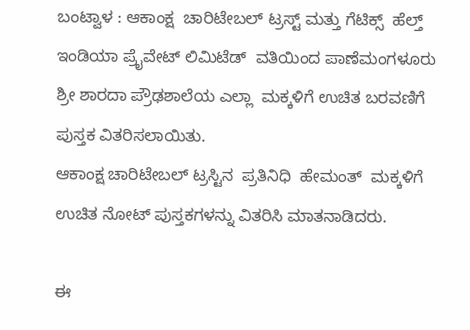ಬಂಟ್ವಾಳ : ಆಕಾಂಕ್ಷ  ಚಾರಿಟೇಬಲ್ ಟ್ರಸ್ಟ್ ಮತ್ತು ಗೆಟಿಕ್ಸ್  ಹೆಲ್ತ್ ಇಂಡಿಯಾ ಪ್ರೈವೇಟ್ ಲಿಮಿಟೆಡ್  ವತಿಯಿಂದ ಪಾಣೆಮಂಗಳೂರು ಶ್ರೀ ಶಾರದಾ ಪ್ರೌಢಶಾಲೆಯ ಎಲ್ಲಾ  ಮಕ್ಕಳಿಗೆ ಉಚಿತ ಬರವಣಿಗೆ ಪುಸ್ತಕ ವಿತರಿಸಲಾಯಿತು.
ಆಕಾಂಕ್ಷ ಚಾರಿಟೇಬಲ್ ಟ್ರಸ್ಟಿನ  ಪ್ರತಿನಿಧಿ  ಹೇಮಂತ್  ಮಕ್ಕಳಿಗೆ ಉಚಿತ ನೋಟ್ ಪುಸ್ತಕಗಳನ್ನು ವಿತರಿಸಿ ಮಾತನಾಡಿದರು.

ಈ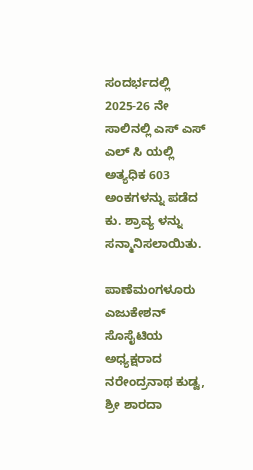ಸಂದರ್ಭದಲ್ಲಿ 2025-26 ನೇ ಸಾಲಿನಲ್ಲಿ ಎಸ್ ಎಸ್ ಎಲ್ ಸಿ ಯಲ್ಲಿ ಅತ್ಯಧಿಕ 603 ಅಂಕಗಳನ್ನು ಪಡೆದ  ಕು. ಶ್ರಾವ್ಯ ಳನ್ನು  ಸನ್ಮಾನಿಸಲಾಯಿತು.

ಪಾಣೆಮಂಗಳೂರು ಎಜುಕೇಶನ್ ಸೊಸೈಟಿಯ ಅಧ್ಯಕ್ಷರಾದ  ನರೇಂದ್ರನಾಥ ಕುಡ್ವ, ಶ್ರೀ ಶಾರದಾ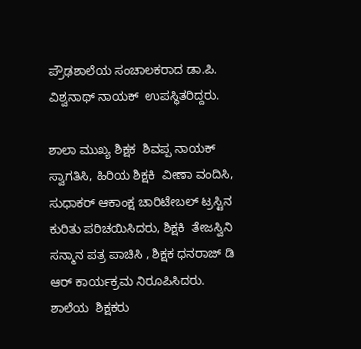ಪ್ರೌಢಶಾಲೆಯ ಸಂಚಾಲಕರಾದ ಡಾ.ಪಿ. ವಿಶ್ವನಾಥ್ ನಾಯಕ್  ಉಪಸ್ಥಿತರಿದ್ದರು.

ಶಾಲಾ ಮುಖ್ಯ ಶಿಕ್ಷಕ  ಶಿವಪ್ಪ ನಾಯಕ್  ಸ್ವಾಗತಿಸಿ, ಹಿರಿಯ ಶಿಕ್ಷಕಿ  ವೀಣಾ ವಂದಿಸಿ,  ಸುಧಾಕರ್ ಆಕಾಂಕ್ಷ ಚಾರಿಟೇಬಲ್ ಟ್ರಸ್ಟಿನ ಕುರಿತು ಪರಿಚಯಿಸಿದರು, ಶಿಕ್ಷಕಿ  ತೇಜಸ್ವಿನಿ  ಸನ್ಮಾನ ಪತ್ರ ಪಾಚಿಸಿ , ಶಿಕ್ಷಕ ಧನರಾಜ್ ಡಿ ಆರ್ ಕಾರ್ಯಕ್ರಮ ನಿರೂಪಿಸಿದರು.
ಶಾಲೆಯ  ಶಿಕ್ಷಕರು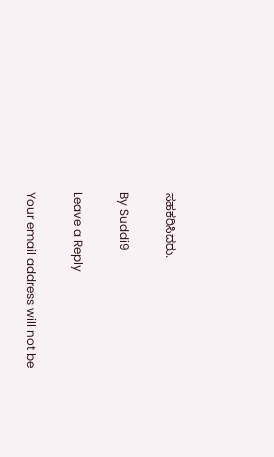ಸಹಕರಿಸಿದರು.

By Suddi9

Leave a Reply

Your email address will not be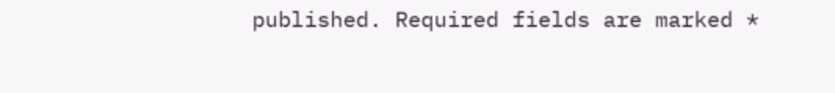published. Required fields are marked *